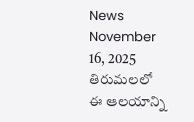News November 16, 2025
తిరుమలలో ఈ ఆలయాన్ని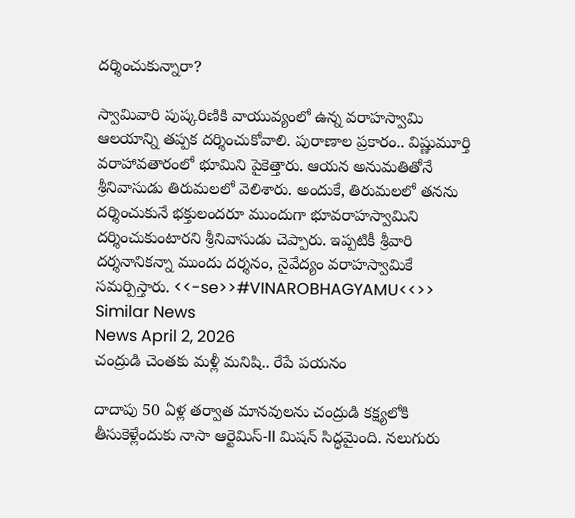దర్శించుకున్నారా?

స్వామివారి పుష్కరిణికి వాయువ్యంలో ఉన్న వరాహస్వామి ఆలయాన్ని తప్పక దర్శించుకోవాలి. పురాణాల ప్రకారం.. విష్ణుమూర్తి వరాహావతారంలో భూమిని పైకెత్తారు. ఆయన అనుమతితోనే శ్రీనివాసుడు తిరుమలలో వెలిశారు. అందుకే, తిరుమలలో తనను దర్శించుకునే భక్తులందరూ ముందుగా భూవరాహస్వామిని దర్శించుకుంటారని శ్రీనివాసుడు చెప్పారు. ఇప్పటికీ శ్రీవారి దర్శనానికన్నా ముందు దర్శనం, నైవేద్యం వరాహస్వామికే సమర్పిస్తారు. <<-se>>#VINAROBHAGYAMU<<>>
Similar News
News April 2, 2026
చంద్రుడి చెంతకు మళ్లీ మనిషి.. రేపే పయనం

దాదాపు 50 ఏళ్ల తర్వాత మానవులను చంద్రుడి కక్ష్యలోకి తీసుకెళ్లేందుకు నాసా ఆర్టెమిస్-II మిషన్ సిద్ధమైంది. నలుగురు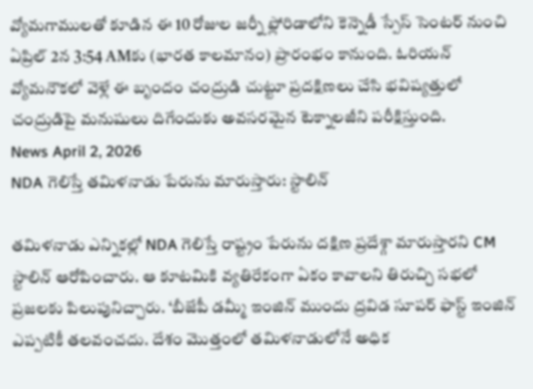వ్యోమగాములతో కూడిన ఈ 10 రోజుల జర్నీ ఫ్లోరిడాలోని కెన్నెడీ స్పేస్ సెంటర్ నుంచి ఏప్రిల్ 2న 3:54 AMకు (భారత కాలమానం) ప్రారంభం కానుంది. ఓరియన్ వ్యోమనౌకలో వెళ్లే ఈ బృందం చంద్రుడి చుట్టూ ప్రదక్షిణలు చేసి భవిష్యత్తులో చంద్రుడిపై మనుషులు దిగేందుకు అవసరమైన టెక్నాలజీని పరీక్షిస్తుంది.
News April 2, 2026
NDA గెలిస్తే తమిళనాడు పేరును మారుస్తారు: స్టాలిన్

తమిళనాడు ఎన్నికల్లో NDA గెలిస్తే రాష్ట్రం పేరును దక్షిణ ప్రదేశ్గా మారుస్తారని CM స్టాలిన్ ఆరోపించారు. ఆ కూటమికి వ్యతిరేకంగా ఏకం కావాలని తిరుచ్చి సభలో ప్రజలకు పిలుపునిచ్చారు. ‘బీజేపీ డమ్మీ ఇంజిన్ ముందు ద్రవిడ సూపర్ ఫాస్ట్ ఇంజిన్ ఎప్పటికీ తలవంచదు. దేశం మొత్తంలో తమిళనాడులోనే అధిక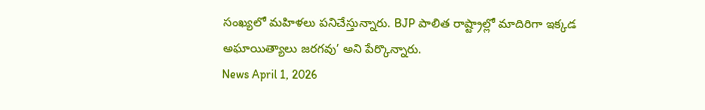సంఖ్యలో మహిళలు పనిచేస్తున్నారు. BJP పాలిత రాష్ట్రాల్లో మాదిరిగా ఇక్కడ అఘాయిత్యాలు జరగవు’ అని పేర్కొన్నారు.
News April 1, 2026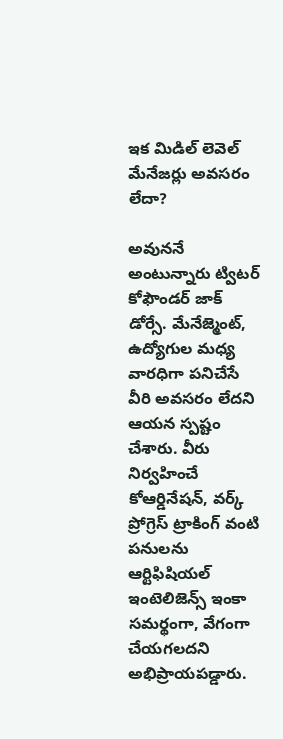ఇక మిడిల్ లెవెల్ మేనేజర్లు అవసరం లేదా?

అవుననే అంటున్నారు ట్విటర్ కోఫౌండర్ జాక్ డోర్సే. మేనేజ్మెంట్, ఉద్యోగుల మధ్య వారధిగా పనిచేసే వీరి అవసరం లేదని ఆయన స్పష్టం చేశారు. వీరు నిర్వహించే కోఆర్డినేషన్, వర్క్ ప్రోగ్రెస్ ట్రాకింగ్ వంటి పనులను ఆర్టిఫిషియల్ ఇంటెలిజెన్స్ ఇంకా సమర్థంగా, వేగంగా చేయగలదని అభిప్రాయపడ్డారు.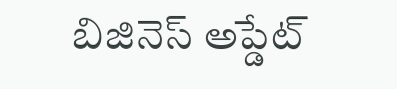బిజినెస్ అప్డేట్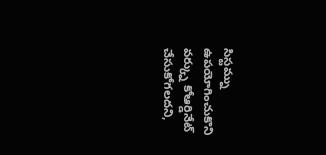సిస్టమ్ను ఉపయోగించుకొని వర్క్ను కోఆర్డినేట్ చేసుకోగలదని,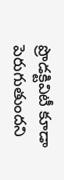ప్రొడక్టివిటీ కూడా పెరుగుతుందని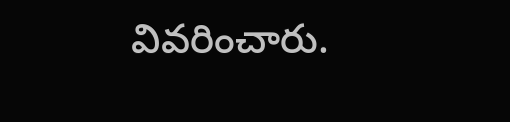వివరించారు.